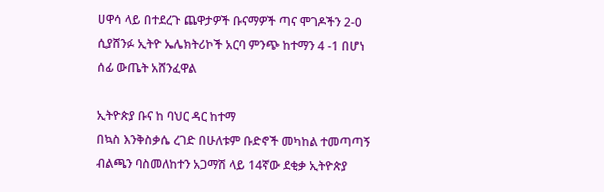ሀዋሳ ላይ በተደረጉ ጨዋታዎች ቡናማዎች ጣና ሞገዶችን 2-0 ሲያሸንፉ ኢትዮ ኤሌክትሪኮች አርባ ምንጭ ከተማን 4 -1 በሆነ ሰፊ ውጤት አሸንፈዋል

ኢትዮጵያ ቡና ከ ባህር ዳር ከተማ
በኳስ እንቅስቃሴ ረገድ በሁለቱም ቡድኖች መካከል ተመጣጣኝ ብልጫን ባስመለከተን አጋማሽ ላይ 14ኛው ደቂቃ ኢትዮጵያ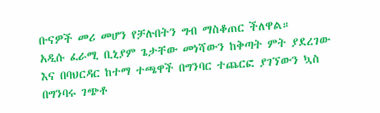ቡናዎች መሪ መሆን የቻሉበትን ግብ ማስቆጠር ችለዋል።
አዲሱ ፈራሚ ቢኒያም ጌታቸው መነሻውን ከቅጣት ምት ያደረገው እና በባህርዳር ከተማ ተጫዋች በግንባር ተጨርፎ ያገኘውን ኳስ በግንባሩ ገጭቶ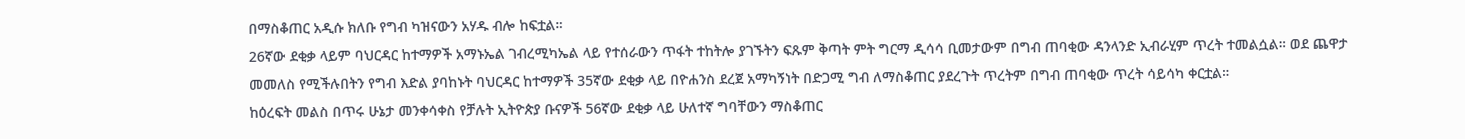በማስቆጠር አዲሱ ክለቡ የግብ ካዝናውን አሃዱ ብሎ ከፍቷል።
26ኛው ደቂቃ ላይም ባህርዳር ከተማዎች አማኑኤል ገብረሚካኤል ላይ የተሰራውን ጥፋት ተከትሎ ያገኙትን ፍጹም ቅጣት ምት ግርማ ዲሳሳ ቢመታውም በግብ ጠባቂው ዳንላንድ ኢብራሂም ጥረት ተመልሷል። ወደ ጨዋታ መመለስ የሚችሉበትን የግብ እድል ያባከኑት ባህርዳር ከተማዎች 35ኛው ደቂቃ ላይ በዮሐንስ ደረጀ አማካኝነት በድጋሚ ግብ ለማስቆጠር ያደረጉት ጥረትም በግብ ጠባቂው ጥረት ሳይሳካ ቀርቷል።
ከዕረፍት መልስ በጥሩ ሁኔታ መንቀሳቀስ የቻሉት ኢትዮጵያ ቡናዎች 56ኛው ደቂቃ ላይ ሁለተኛ ግባቸውን ማስቆጠር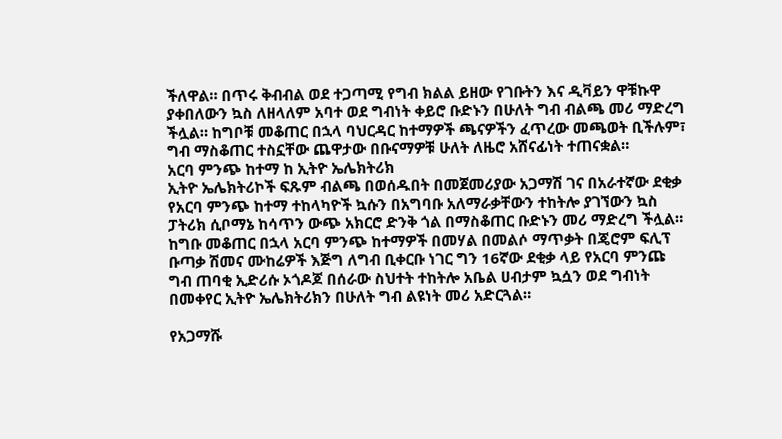ችለዋል። በጥሩ ቅብብል ወደ ተጋጣሚ የግብ ክልል ይዘው የገቡትን እና ዲቫይን ዋቹኩዋ ያቀበለውን ኳስ ለዘላለም አባተ ወደ ግብነት ቀይሮ ቡድኑን በሁለት ግብ ብልጫ መሪ ማድረግ ችሏል። ከግቦቹ መቆጠር በኋላ ባህርዳር ከተማዎች ጫናዎችን ፈጥረው መጫወት ቢችሉም፣ ግብ ማስቆጠር ተስኗቸው ጨዋታው በቡናማዎቹ ሁለት ለዜሮ አሸናፊነት ተጠናቋል።
አርባ ምንጭ ከተማ ከ ኢትዮ ኤሌክትሪክ
ኢትዮ ኤሌክትሪኮች ፍጹም ብልጫ በወሰዱበት በመጀመሪያው አጋማሽ ገና በአራተኛው ደቂቃ የአርባ ምንጭ ከተማ ተከላካዮች ኳሱን በአግባቡ አለማራቃቸውን ተከትሎ ያገኘውን ኳስ ፓትሪክ ሲቦማኔ ከሳጥን ውጭ አክርሮ ድንቅ ጎል በማስቆጠር ቡድኑን መሪ ማድረግ ችሏል። ከግቡ መቆጠር በኋላ አርባ ምንጭ ከተማዎች በመሃል በመልሶ ማጥቃት በጄሮም ፍሊፕ ቡጣቃ ሽመና ሙከሬዎች እጅግ ለግብ ቢቀርቡ ነገር ግን 16ኛው ደቂቃ ላይ የአርባ ምንጩ ግብ ጠባቂ ኢድሪሱ ኦጎዶጆ በሰራው ስህተት ተከትሎ አቤል ሀብታም ኳሷን ወደ ግብነት በመቀየር ኢትዮ ኤሌክትሪክን በሁለት ግብ ልዩነት መሪ አድርጓል።

የአጋማሹ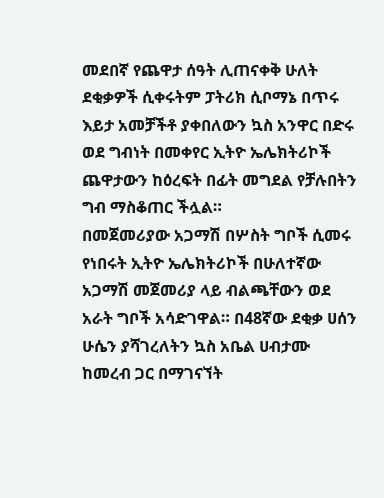መደበኛ የጨዋታ ሰዓት ሊጠናቀቅ ሁለት ደቂቃዎች ሲቀሩትም ፓትሪክ ሲቦማኔ በጥሩ እይታ አመቻችቶ ያቀበለውን ኳስ አንዋር በድሩ ወደ ግብነት በመቀየር ኢትዮ ኤሌክትሪኮች ጨዋታውን ከዕረፍት በፊት መግደል የቻሉበትን ግብ ማስቆጠር ችሏል።
በመጀመሪያው አጋማሽ በሦስት ግቦች ሲመሩ የነበሩት ኢትዮ ኤሌክትሪኮች በሁለተኛው አጋማሽ መጀመሪያ ላይ ብልጫቸውን ወደ አራት ግቦች አሳድገዋል። በ48ኛው ደቂቃ ሀሰን ሁሴን ያሻገረለትን ኳስ አቤል ሀብታሙ ከመረብ ጋር በማገናኘት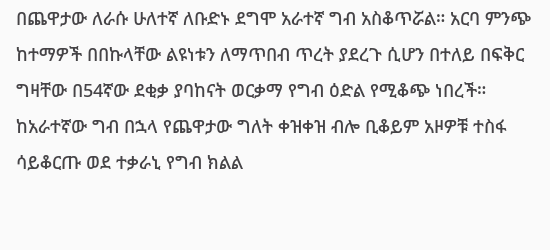በጨዋታው ለራሱ ሁለተኛ ለቡድኑ ደግሞ አራተኛ ግብ አስቆጥሯል። አርባ ምንጭ ከተማዎች በበኩላቸው ልዩነቱን ለማጥበብ ጥረት ያደረጉ ሲሆን በተለይ በፍቅር ግዛቸው በ54ኛው ደቂቃ ያባከናት ወርቃማ የግብ ዕድል የሚቆጭ ነበረች።
ከአራተኛው ግብ በኋላ የጨዋታው ግለት ቀዝቀዝ ብሎ ቢቆይም አዞዎቹ ተስፋ ሳይቆርጡ ወደ ተቃራኒ የግብ ክልል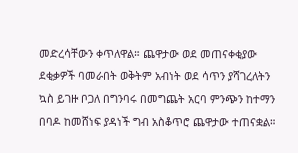መድረሳቸውን ቀጥለዋል። ጨዋታው ወደ መጠናቀቂያው ደቂቃዎች ባመራበት ወቅትም አብነት ወደ ሳጥን ያሻገረለትን ኳስ ይገዙ ቦጋለ በግንባሩ በመግጨት አርባ ምንጭን ከተማን በባዶ ከመሸነፍ ያዳነች ግብ አስቆጥሮ ጨዋታው ተጠናቋል።